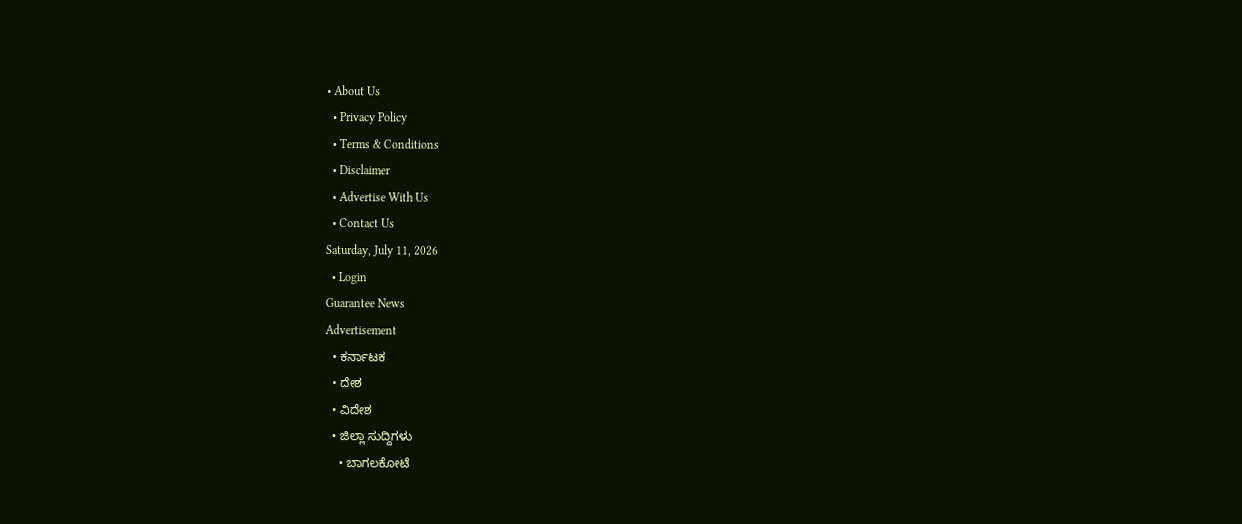• About Us
  • Privacy Policy
  • Terms & Conditions
  • Disclaimer
  • Advertise With Us
  • Contact Us
Saturday, July 11, 2026
  • Login
Guarantee News
Advertisement
  • ಕರ್ನಾಟಕ
  • ದೇಶ
  • ವಿದೇಶ
  • ಜಿಲ್ಲಾ ಸುದ್ದಿಗಳು
    • ಬಾಗಲಕೋಟೆ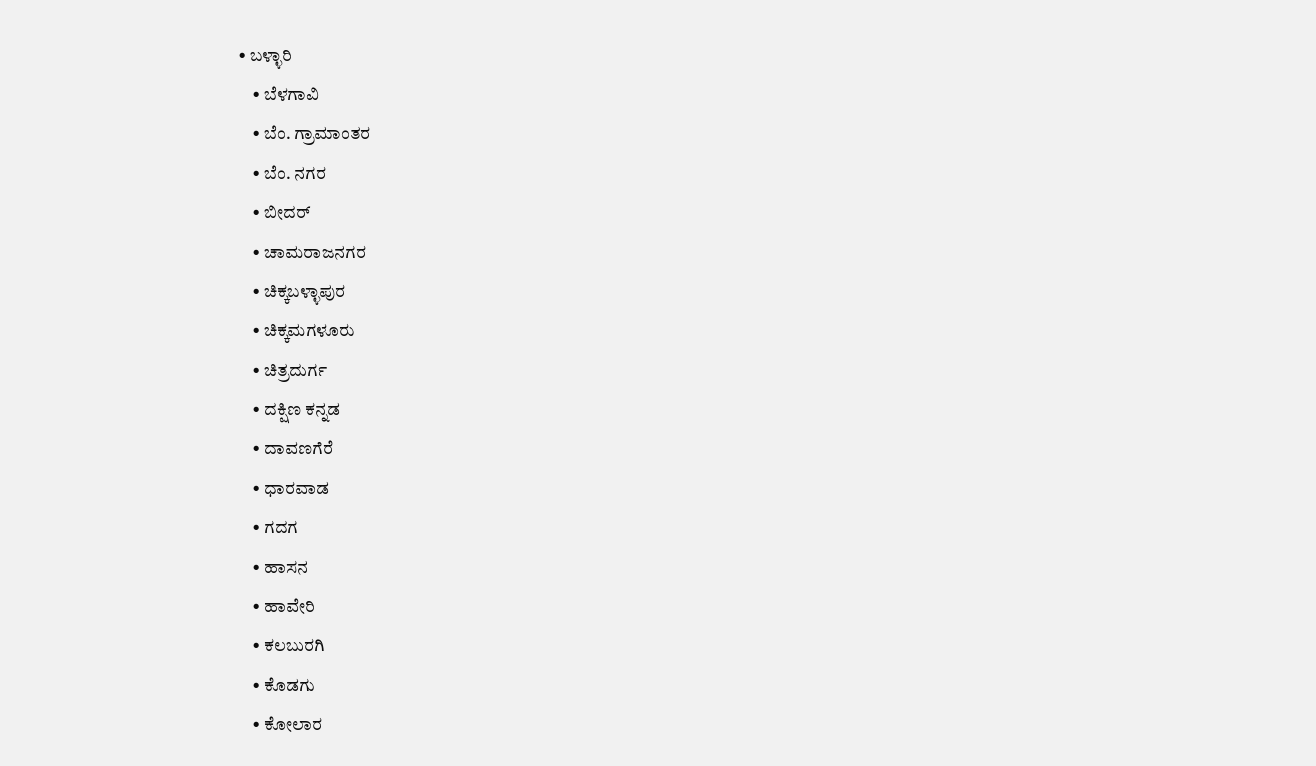• ಬಳ್ಳಾರಿ
    • ಬೆಳಗಾವಿ
    • ಬೆಂ. ಗ್ರಾಮಾಂತರ
    • ಬೆಂ. ನಗರ
    • ಬೀದರ್
    • ಚಾಮರಾಜನಗರ
    • ಚಿಕ್ಕಬಳ್ಳಾಪುರ
    • ಚಿಕ್ಕಮಗಳೂರು
    • ಚಿತ್ರದುರ್ಗ
    • ದಕ್ಷಿಣ ಕನ್ನಡ
    • ದಾವಣಗೆರೆ
    • ಧಾರವಾಡ
    • ಗದಗ
    • ಹಾಸನ
    • ಹಾವೇರಿ
    • ಕಲಬುರಗಿ
    • ಕೊಡಗು
    • ಕೋಲಾರ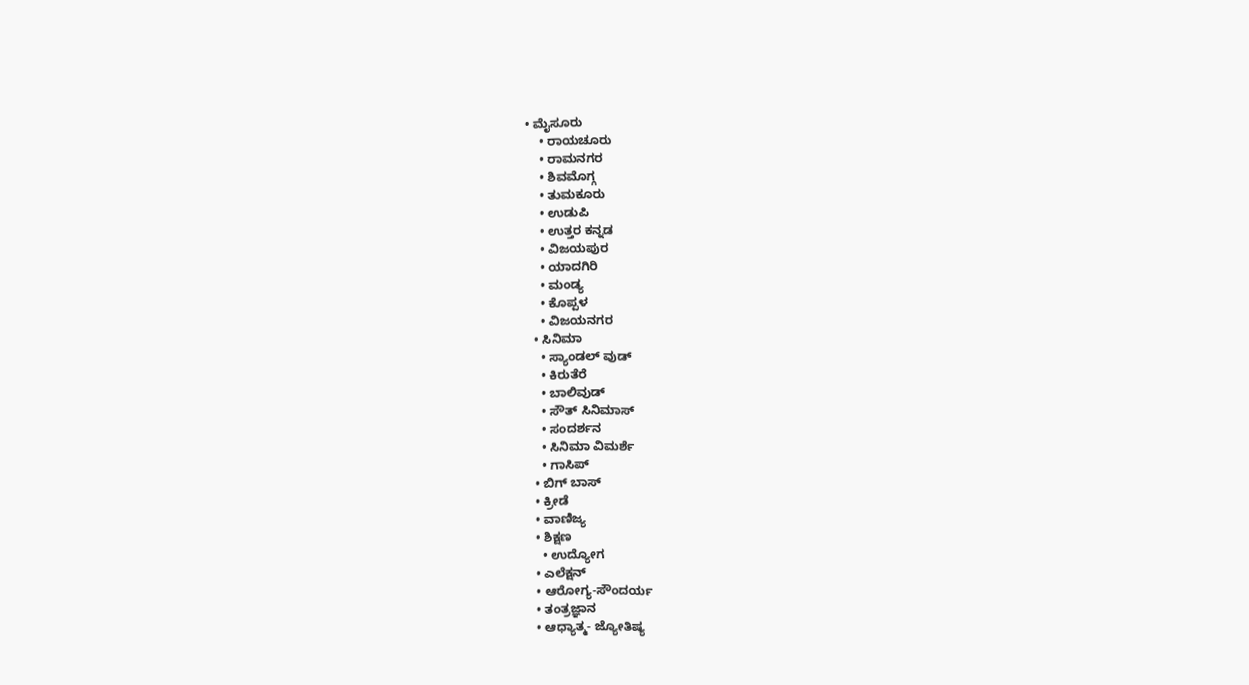• ಮೈಸೂರು
    • ರಾಯಚೂರು
    • ರಾಮನಗರ
    • ಶಿವಮೊಗ್ಗ
    • ತುಮಕೂರು
    • ಉಡುಪಿ
    • ಉತ್ತರ ಕನ್ನಡ
    • ವಿಜಯಪುರ
    • ಯಾದಗಿರಿ
    • ಮಂಡ್ಯ
    • ಕೊಪ್ಪಳ
    • ವಿಜಯನಗರ
  • ಸಿನಿಮಾ
    • ಸ್ಯಾಂಡಲ್ ವುಡ್
    • ಕಿರುತೆರೆ
    • ಬಾಲಿವುಡ್
    • ಸೌತ್ ಸಿನಿಮಾಸ್
    • ಸಂದರ್ಶನ
    • ಸಿನಿಮಾ ವಿಮರ್ಶೆ
    • ಗಾಸಿಪ್
  • ಬಿಗ್ ಬಾಸ್
  • ಕ್ರೀಡೆ
  • ವಾಣಿಜ್ಯ
  • ಶಿಕ್ಷಣ
    • ಉದ್ಯೋಗ
  • ಎಲೆಕ್ಷನ್
  • ಆರೋಗ್ಯ-ಸೌಂದರ್ಯ
  • ತಂತ್ರಜ್ಞಾನ
  • ಆಧ್ಯಾತ್ಮ- ಜ್ಯೋತಿಷ್ಯ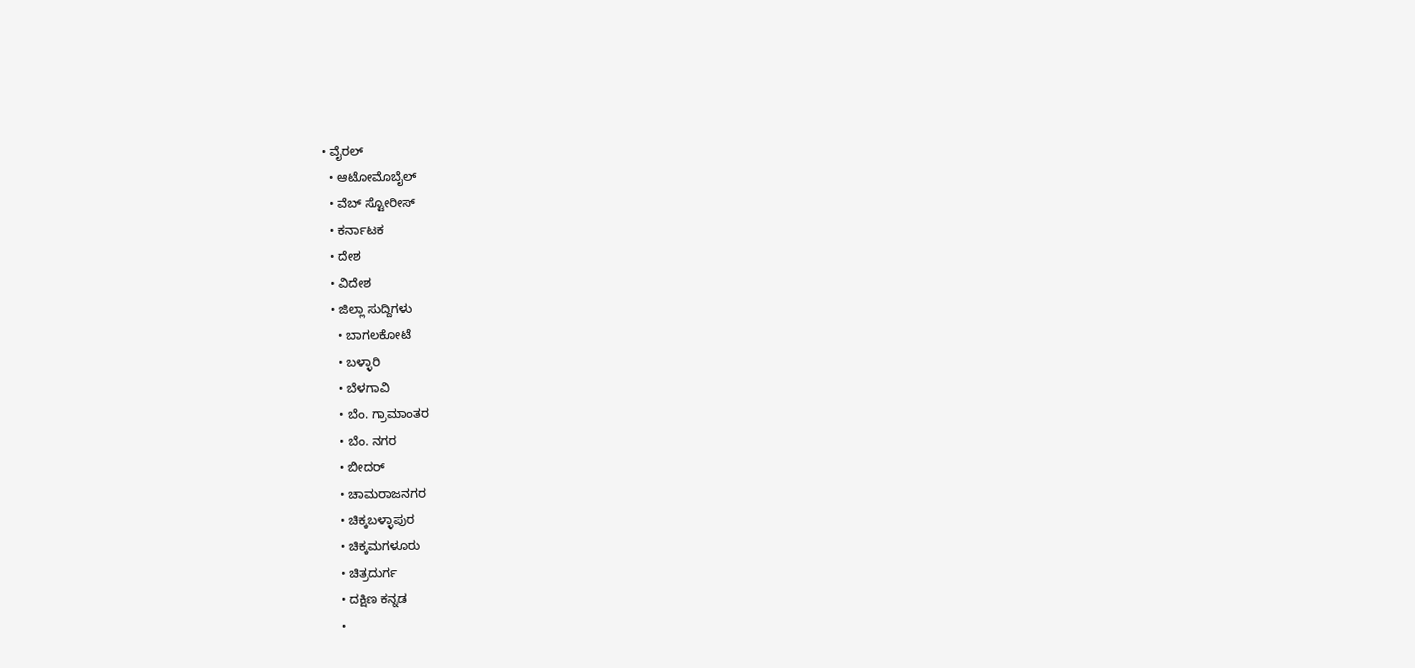• ವೈರಲ್
  • ಆಟೋಮೊಬೈಲ್
  • ವೆಬ್ ಸ್ಟೋರೀಸ್
  • ಕರ್ನಾಟಕ
  • ದೇಶ
  • ವಿದೇಶ
  • ಜಿಲ್ಲಾ ಸುದ್ದಿಗಳು
    • ಬಾಗಲಕೋಟೆ
    • ಬಳ್ಳಾರಿ
    • ಬೆಳಗಾವಿ
    • ಬೆಂ. ಗ್ರಾಮಾಂತರ
    • ಬೆಂ. ನಗರ
    • ಬೀದರ್
    • ಚಾಮರಾಜನಗರ
    • ಚಿಕ್ಕಬಳ್ಳಾಪುರ
    • ಚಿಕ್ಕಮಗಳೂರು
    • ಚಿತ್ರದುರ್ಗ
    • ದಕ್ಷಿಣ ಕನ್ನಡ
    •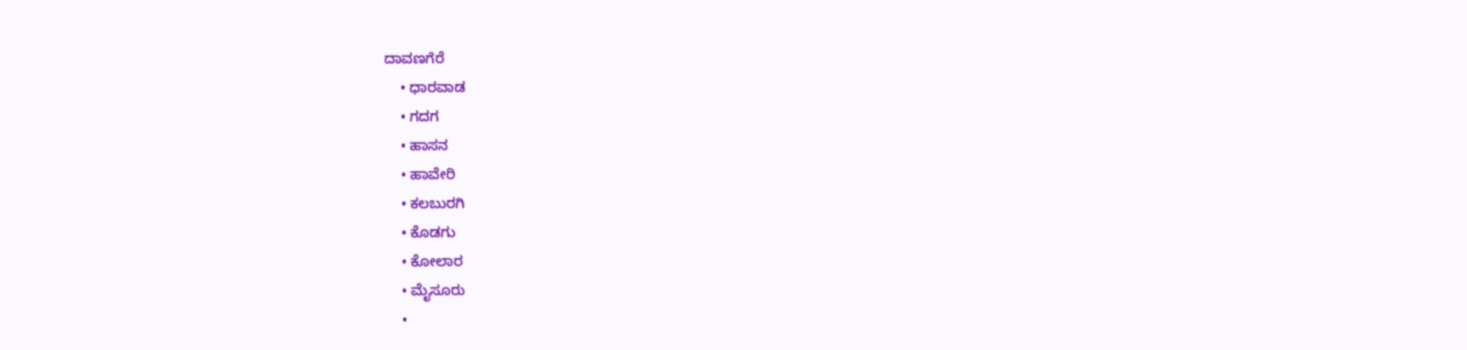ದಾವಣಗೆರೆ
    • ಧಾರವಾಡ
    • ಗದಗ
    • ಹಾಸನ
    • ಹಾವೇರಿ
    • ಕಲಬುರಗಿ
    • ಕೊಡಗು
    • ಕೋಲಾರ
    • ಮೈಸೂರು
    •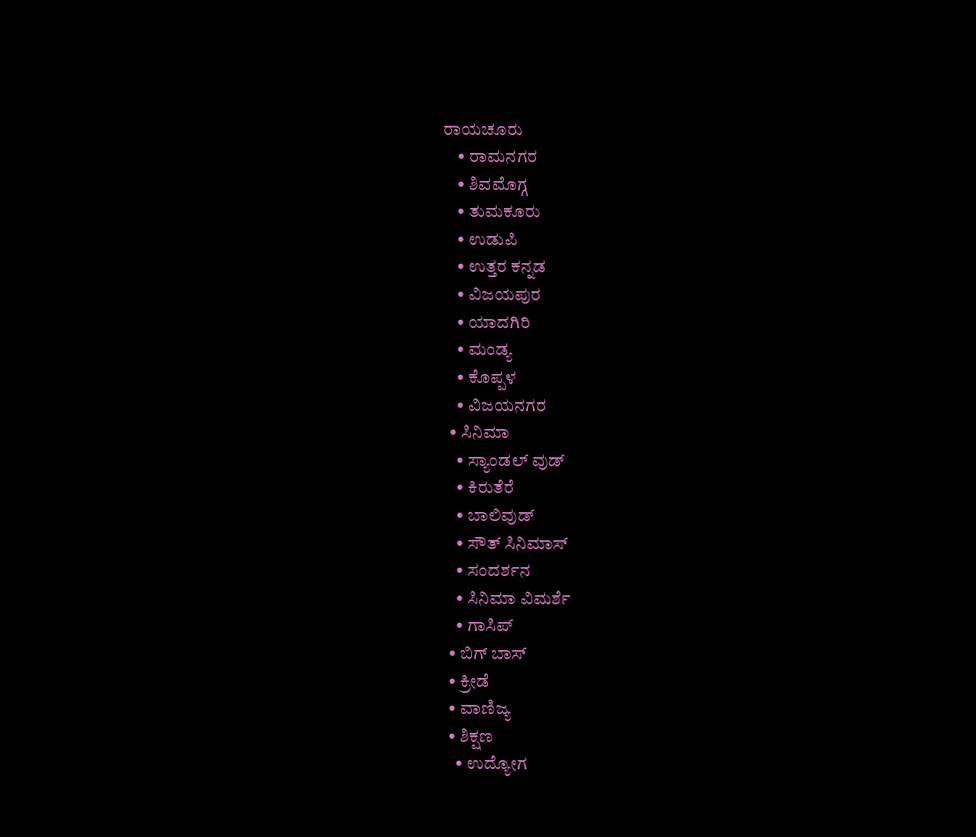ರಾಯಚೂರು
    • ರಾಮನಗರ
    • ಶಿವಮೊಗ್ಗ
    • ತುಮಕೂರು
    • ಉಡುಪಿ
    • ಉತ್ತರ ಕನ್ನಡ
    • ವಿಜಯಪುರ
    • ಯಾದಗಿರಿ
    • ಮಂಡ್ಯ
    • ಕೊಪ್ಪಳ
    • ವಿಜಯನಗರ
  • ಸಿನಿಮಾ
    • ಸ್ಯಾಂಡಲ್ ವುಡ್
    • ಕಿರುತೆರೆ
    • ಬಾಲಿವುಡ್
    • ಸೌತ್ ಸಿನಿಮಾಸ್
    • ಸಂದರ್ಶನ
    • ಸಿನಿಮಾ ವಿಮರ್ಶೆ
    • ಗಾಸಿಪ್
  • ಬಿಗ್ ಬಾಸ್
  • ಕ್ರೀಡೆ
  • ವಾಣಿಜ್ಯ
  • ಶಿಕ್ಷಣ
    • ಉದ್ಯೋಗ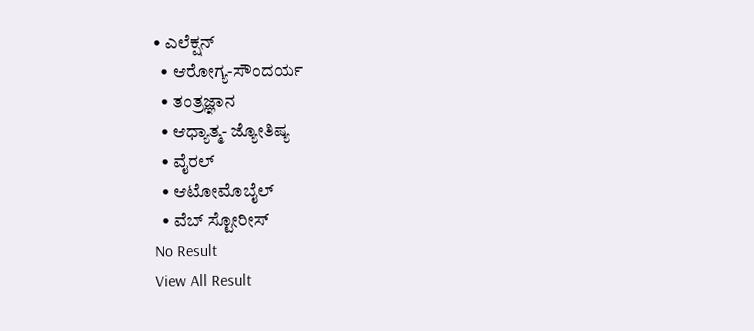• ಎಲೆಕ್ಷನ್
  • ಆರೋಗ್ಯ-ಸೌಂದರ್ಯ
  • ತಂತ್ರಜ್ಞಾನ
  • ಆಧ್ಯಾತ್ಮ- ಜ್ಯೋತಿಷ್ಯ
  • ವೈರಲ್
  • ಆಟೋಮೊಬೈಲ್
  • ವೆಬ್ ಸ್ಟೋರೀಸ್
No Result
View All Result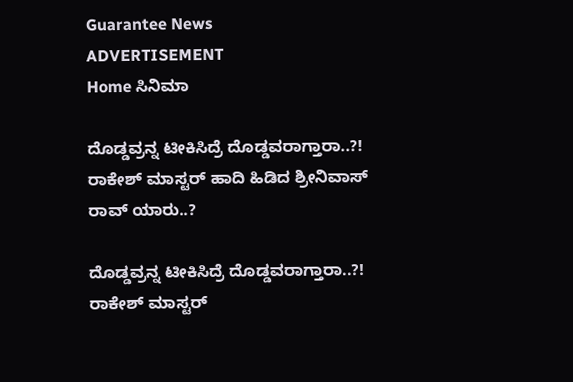Guarantee News
ADVERTISEMENT
Home ಸಿನಿಮಾ

ದೊಡ್ಡವ್ರನ್ನ ಟೀಕಿಸಿದ್ರೆ ದೊಡ್ಡವರಾಗ್ತಾರಾ..?! ರಾಕೇಶ್ ಮಾಸ್ಟರ್ ಹಾದಿ ಹಿಡಿದ ಶ್ರೀನಿವಾಸ್ ರಾವ್ ಯಾರು..?

ದೊಡ್ಡವ್ರನ್ನ ಟೀಕಿಸಿದ್ರೆ ದೊಡ್ಡವರಾಗ್ತಾರಾ..?! ರಾಕೇಶ್ ಮಾಸ್ಟರ್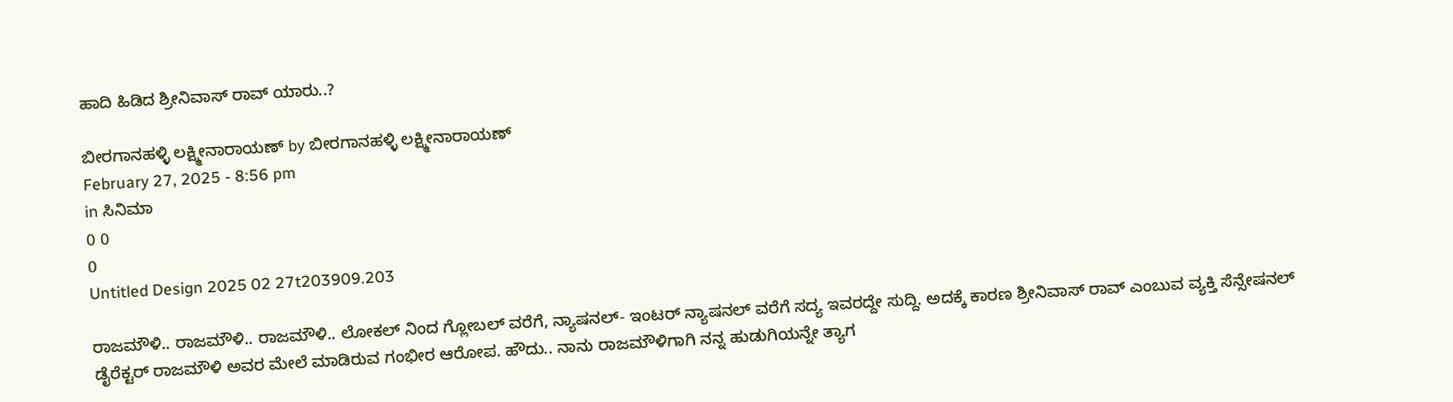ಹಾದಿ ಹಿಡಿದ ಶ್ರೀನಿವಾಸ್ ರಾವ್ ಯಾರು..?

ಬೀರಗಾನಹಳ್ಳಿ ಲಕ್ಷ್ಮೀನಾರಾಯಣ್ by ಬೀರಗಾನಹಳ್ಳಿ ಲಕ್ಷ್ಮೀನಾರಾಯಣ್
February 27, 2025 - 8:56 pm
in ಸಿನಿಮಾ
0 0
0
Untitled Design 2025 02 27t203909.203

ರಾಜಮೌಳಿ.. ರಾಜಮೌಳಿ.. ರಾಜಮೌಳಿ.. ಲೋಕಲ್ ನಿಂದ ಗ್ಲೋಬಲ್ ವರೆಗೆ, ನ್ಯಾಷನಲ್- ಇಂಟರ್ ನ್ಯಾಷನಲ್ ವರೆಗೆ ಸದ್ಯ ಇವರದ್ದೇ ಸುದ್ದಿ. ಅದಕ್ಕೆ ಕಾರಣ ಶ್ರೀನಿವಾಸ್ ರಾವ್ ಎಂಬುವ ವ್ಯಕ್ತಿ ಸೆನ್ಸೇಷನಲ್ ಡೈರೆಕ್ಟರ್ ರಾಜಮೌಳಿ ಅವರ ಮೇಲೆ ಮಾಡಿರುವ ಗಂಭೀರ ಆರೋಪ. ಹೌದು.. ನಾನು ರಾಜಮೌಳಿಗಾಗಿ ನನ್ನ ಹುಡುಗಿಯನ್ನೇ ತ್ಯಾಗ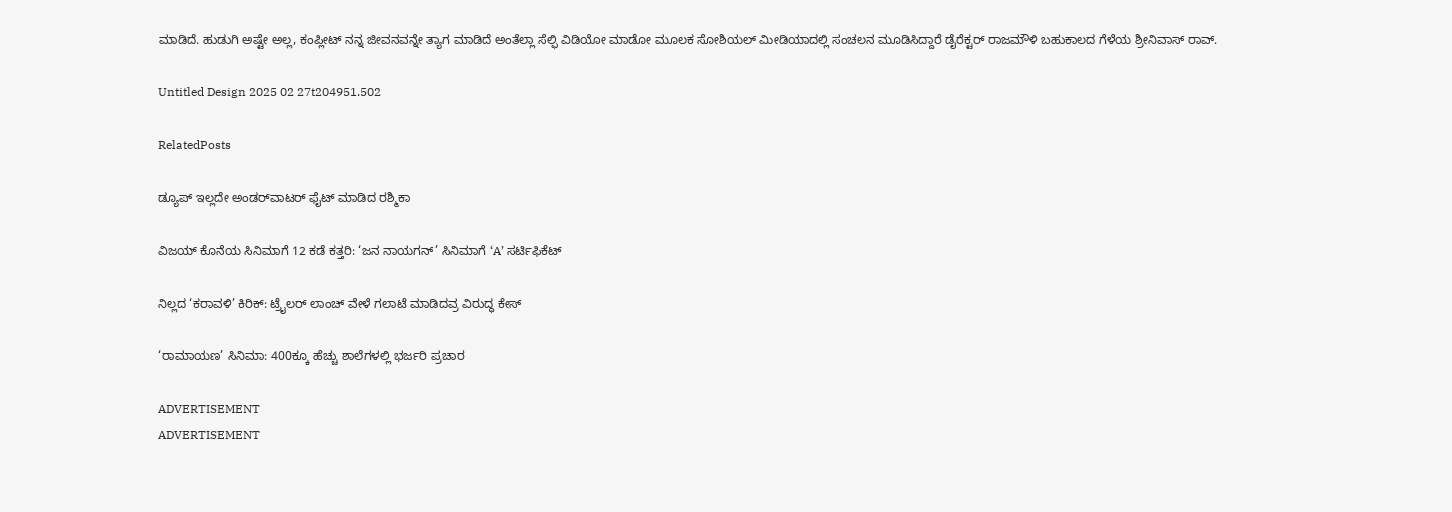ಮಾಡಿದೆ. ಹುಡುಗಿ ಅಷ್ಟೇ ಅಲ್ಲ, ಕಂಪ್ಲೀಟ್ ನನ್ನ ಜೀವನವನ್ನೇ ತ್ಯಾಗ ಮಾಡಿದೆ ಅಂತೆಲ್ಲಾ ಸೆಲ್ಫಿ ವಿಡಿಯೋ ಮಾಡೋ ಮೂಲಕ ಸೋಶಿಯಲ್ ಮೀಡಿಯಾದಲ್ಲಿ ಸಂಚಲನ ಮೂಡಿಸಿದ್ದಾರೆ ಡೈರೆಕ್ಟರ್ ರಾಜಮೌಳಿ ಬಹುಕಾಲದ ಗೆಳೆಯ ಶ್ರೀನಿವಾಸ್ ರಾವ್.

Untitled Design 2025 02 27t204951.502

RelatedPosts

ಡ್ಯೂಪ್ ಇಲ್ಲದೇ ಅಂಡರ್‌ವಾಟರ್ ಫೈಟ್ ಮಾಡಿದ ರಶ್ಮಿಕಾ

ವಿಜಯ್ ಕೊನೆಯ ಸಿನಿಮಾಗೆ 12 ಕಡೆ ಕತ್ತರಿ: ‘ಜನ ನಾಯಗನ್’ ಸಿನಿಮಾಗೆ ‘A’ ಸರ್ಟಿಫಿಕೆಟ್

ನಿಲ್ಲದ ‘ಕರಾವಳಿ’ ಕಿರಿಕ್: ಟ್ರೈಲರ್ ಲಾಂಚ್ ವೇಳೆ ಗಲಾಟೆ ಮಾಡಿದವ್ರ ವಿರುದ್ಧ ಕೇಸ್

‘ರಾಮಾಯಣ’ ಸಿನಿಮಾ: 400ಕ್ಕೂ ಹೆಚ್ಚು ಶಾಲೆಗಳಲ್ಲಿ ಭರ್ಜರಿ ಪ್ರಚಾರ

ADVERTISEMENT
ADVERTISEMENT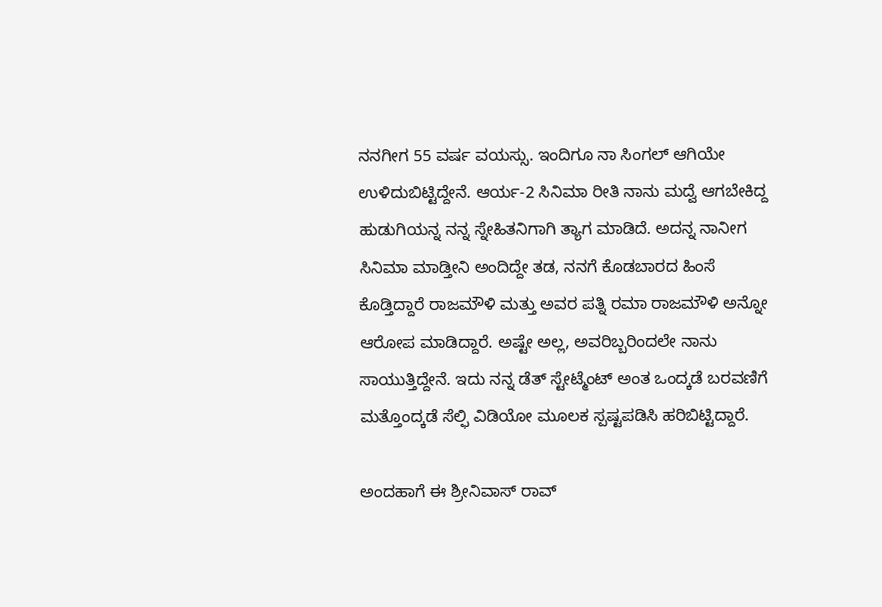ನನಗೀಗ 55 ವರ್ಷ ವಯಸ್ಸು. ಇಂದಿಗೂ ನಾ ಸಿಂಗಲ್ ಆಗಿಯೇ ಉಳಿದುಬಿಟ್ಟಿದ್ದೇನೆ. ಆರ್ಯ-2 ಸಿನಿಮಾ ರೀತಿ ನಾನು ಮದ್ವೆ ಆಗಬೇಕಿದ್ದ ಹುಡುಗಿಯನ್ನ ನನ್ನ ಸ್ನೇಹಿತನಿಗಾಗಿ ತ್ಯಾಗ ಮಾಡಿದೆ. ಅದನ್ನ ನಾನೀಗ ಸಿನಿಮಾ ಮಾಡ್ತೀನಿ ಅಂದಿದ್ದೇ ತಡ, ನನಗೆ ಕೊಡಬಾರದ ಹಿಂಸೆ ಕೊಡ್ತಿದ್ದಾರೆ ರಾಜಮೌಳಿ ಮತ್ತು ಅವರ ಪತ್ನಿ ರಮಾ ರಾಜಮೌಳಿ ಅನ್ನೋ ಆರೋಪ ಮಾಡಿದ್ದಾರೆ. ಅಷ್ಟೇ ಅಲ್ಲ, ಅವರಿಬ್ಬರಿಂದಲೇ ನಾನು ಸಾಯುತ್ತಿದ್ದೇನೆ. ಇದು ನನ್ನ ಡೆತ್ ಸ್ಟೇಟ್ಮೆಂಟ್ ಅಂತ ಒಂದ್ಕಡೆ ಬರವಣಿಗೆ ಮತ್ತೊಂದ್ಕಡೆ ಸೆಲ್ಫಿ ವಿಡಿಯೋ ಮೂಲಕ ಸ್ಪಷ್ಟಪಡಿಸಿ ಹರಿಬಿಟ್ಟಿದ್ದಾರೆ.

ಅಂದಹಾಗೆ ಈ ಶ್ರೀನಿವಾಸ್ ರಾವ್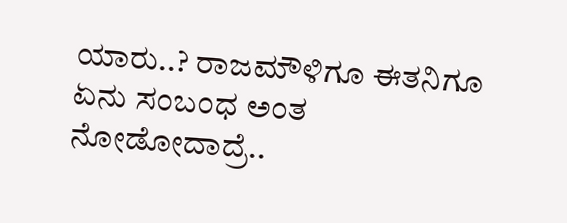ಯಾರು..? ರಾಜಮೌಳಿಗೂ ಈತನಿಗೂ ಏನು ಸಂಬಂಧ ಅಂತ ನೋಡೋದಾದ್ರೆ..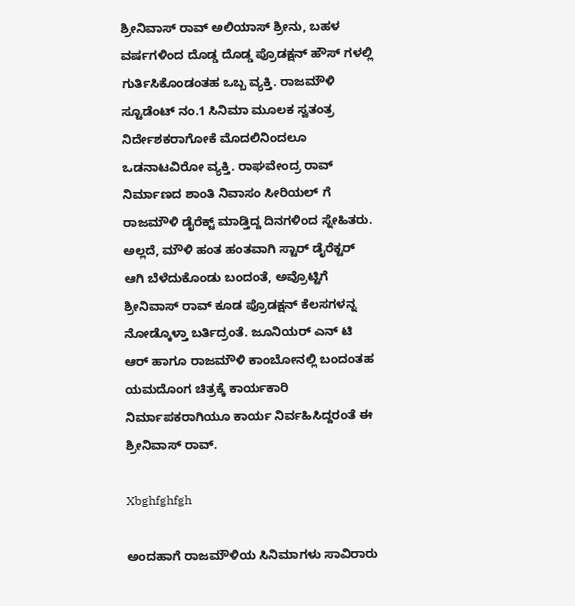ಶ್ರೀನಿವಾಸ್ ರಾವ್ ಅಲಿಯಾಸ್ ಶ್ರೀನು, ಬಹಳ ವರ್ಷಗಳಿಂದ ದೊಡ್ಡ ದೊಡ್ಡ ಪ್ರೊಡಕ್ಷನ್ ಹೌಸ್ ಗಳಲ್ಲಿ ಗುರ್ತಿಸಿಕೊಂಡಂತಹ ಒಬ್ಬ ವ್ಯಕ್ತಿ. ರಾಜಮೌಳಿ ಸ್ಟೂಡೆಂಟ್ ನಂ.1 ಸಿನಿಮಾ ಮೂಲಕ ಸ್ವತಂತ್ರ ನಿರ್ದೇಶಕರಾಗೋಕೆ ಮೊದಲಿನಿಂದಲೂ ಒಡನಾಟವಿರೋ ವ್ಯಕ್ತಿ. ರಾಘವೇಂದ್ರ ರಾವ್ ನಿರ್ಮಾಣದ ಶಾಂತಿ ನಿವಾಸಂ ಸೀರಿಯಲ್ ಗೆ ರಾಜಮೌಳಿ ಡೈರೆಕ್ಟ್ ಮಾಡ್ತಿದ್ದ ದಿನಗಳಿಂದ ಸ್ನೇಹಿತರು. ಅಲ್ಲದೆ, ಮೌಳಿ ಹಂತ ಹಂತವಾಗಿ ಸ್ಟಾರ್ ಡೈರೆಕ್ಟರ್ ಆಗಿ ಬೆಳೆದುಕೊಂಡು ಬಂದಂತೆ, ಅವ್ರೊಟ್ಟಿಗೆ ಶ್ರೀನಿವಾಸ್ ರಾವ್ ಕೂಡ ಪ್ರೊಡಕ್ಷನ್ ಕೆಲಸಗಳನ್ನ ನೋಡ್ಕೊಳ್ತಾ ಬರ್ತಿದ್ರಂತೆ. ಜೂನಿಯರ್ ಎನ್ ಟಿ ಆರ್ ಹಾಗೂ ರಾಜಮೌಳಿ ಕಾಂಬೋನಲ್ಲಿ ಬಂದಂತಹ ಯಮದೊಂಗ ಚಿತ್ರಕ್ಕೆ ಕಾರ್ಯಕಾರಿ ನಿರ್ಮಾಪಕರಾಗಿಯೂ ಕಾರ್ಯ ನಿರ್ವಹಿಸಿದ್ದರಂತೆ ಈ ಶ್ರೀನಿವಾಸ್ ರಾವ್.

Xbghfghfgh

ಅಂದಹಾಗೆ ರಾಜಮೌಳಿಯ ಸಿನಿಮಾಗಳು ಸಾವಿರಾರು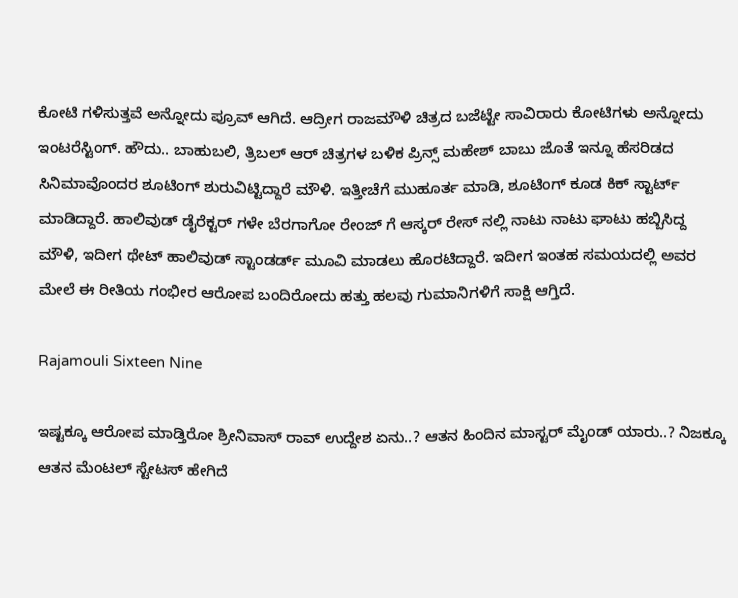ಕೋಟಿ ಗಳಿಸುತ್ತವೆ ಅನ್ನೋದು ಪ್ರೂವ್ ಆಗಿದೆ. ಆದ್ರೀಗ ರಾಜಮೌಳಿ ಚಿತ್ರದ ಬಜೆಟ್ಟೇ ಸಾವಿರಾರು ಕೋಟಿಗಳು ಅನ್ನೋದು ಇಂಟರೆಸ್ಟಿಂಗ್. ಹೌದು.. ಬಾಹುಬಲಿ, ತ್ರಿಬಲ್ ಆರ್ ಚಿತ್ರಗಳ ಬಳಿಕ ಪ್ರಿನ್ಸ್ ಮಹೇಶ್ ಬಾಬು ಜೊತೆ ಇನ್ನೂ ಹೆಸರಿಡದ ಸಿನಿಮಾವೊಂದರ ಶೂಟಿಂಗ್ ಶುರುವಿಟ್ಟಿದ್ದಾರೆ ಮೌಳಿ. ಇತ್ತೀಚೆಗೆ ಮುಹೂರ್ತ ಮಾಡಿ, ಶೂಟಿಂಗ್ ಕೂಡ ಕಿಕ್ ಸ್ಟಾರ್ಟ್ ಮಾಡಿದ್ದಾರೆ. ಹಾಲಿವುಡ್ ಡೈರೆಕ್ಟರ್ ಗಳೇ ಬೆರಗಾಗೋ ರೇಂಜ್ ಗೆ ಆಸ್ಕರ್ ರೇಸ್ ನಲ್ಲಿ ನಾಟು ನಾಟು ಘಾಟು ಹಬ್ಬಿಸಿದ್ದ ಮೌಳಿ, ಇದೀಗ ಥೇಟ್ ಹಾಲಿವುಡ್ ಸ್ಟಾಂಡರ್ಡ್ ಮೂವಿ ಮಾಡಲು ಹೊರಟಿದ್ದಾರೆ. ಇದೀಗ ಇಂತಹ ಸಮಯದಲ್ಲಿ ಅವರ ಮೇಲೆ ಈ ರೀತಿಯ ಗಂಭೀರ ಆರೋಪ ಬಂದಿರೋದು ಹತ್ತು ಹಲವು ಗುಮಾನಿಗಳಿಗೆ ಸಾಕ್ಷಿ ಆಗ್ತಿದೆ.

Rajamouli Sixteen Nine

ಇಷ್ಟಕ್ಕೂ ಆರೋಪ ಮಾಡ್ತಿರೋ ಶ್ರೀನಿವಾಸ್ ರಾವ್ ಉದ್ದೇಶ ಏನು..? ಆತನ ಹಿಂದಿನ ಮಾಸ್ಟರ್ ಮೈಂಡ್ ಯಾರು..? ನಿಜಕ್ಕೂ ಆತನ ಮೆಂಟಲ್ ಸ್ಟೇಟಸ್ ಹೇಗಿದೆ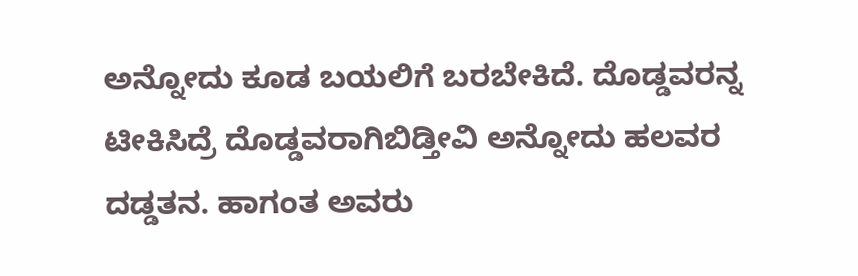ಅನ್ನೋದು ಕೂಡ ಬಯಲಿಗೆ ಬರಬೇಕಿದೆ. ದೊಡ್ಡವರನ್ನ ಟೀಕಿಸಿದ್ರೆ ದೊಡ್ಡವರಾಗಿಬಿಡ್ತೀವಿ ಅನ್ನೋದು ಹಲವರ ದಡ್ಡತನ. ಹಾಗಂತ ಅವರು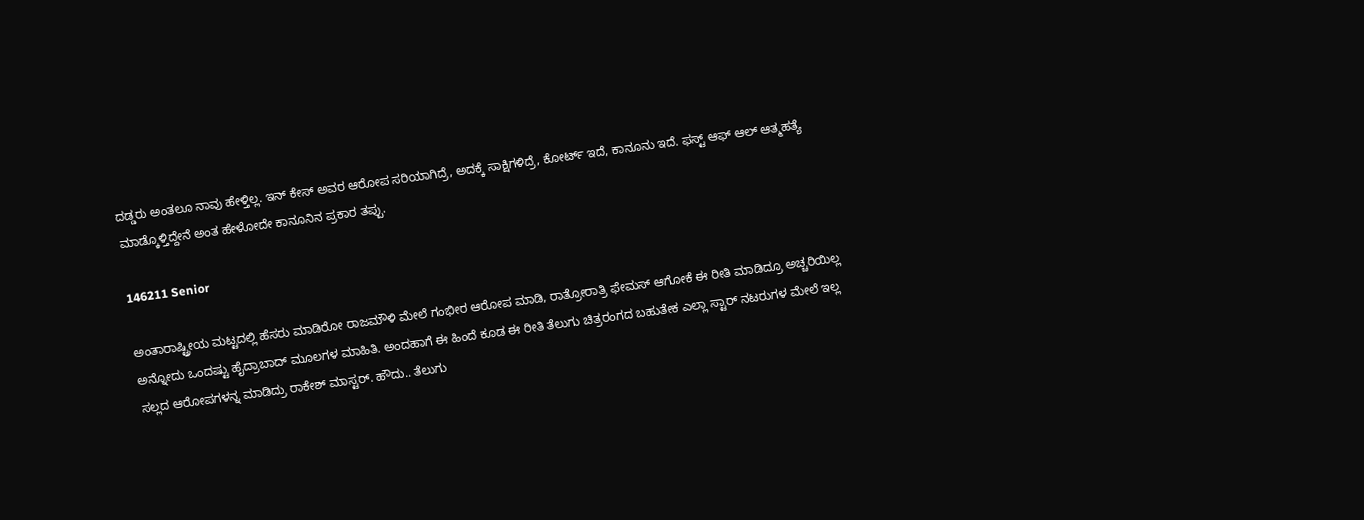ದಡ್ಡರು ಅಂತಲೂ ನಾವು ಹೇಳ್ತಿಲ್ಲ. ಇನ್ ಕೇಸ್ ಅವರ ಆರೋಪ ಸರಿಯಾಗಿದ್ರೆ, ಅದಕ್ಕೆ ಸಾಕ್ಷಿಗಳಿದ್ರೆ, ಕೋರ್ಟ್ ಇದೆ, ಕಾನೂನು ಇದೆ. ಫಸ್ಟ್ ಆಫ್ ಆಲ್ ಆತ್ಮಹತ್ಯೆ ಮಾಡ್ಕೊಳ್ತಿದ್ದೇನೆ ಅಂತ ಹೇಳೋದೇ ಕಾನೂನಿನ ಪ್ರಕಾರ ತಪ್ಪು.

146211 Senior

ಅಂತಾರಾಷ್ಟ್ರೀಯ ಮಟ್ಟದಲ್ಲಿ ಹೆಸರು ಮಾಡಿರೋ ರಾಜಮೌಳಿ ಮೇಲೆ ಗಂಭೀರ ಆರೋಪ ಮಾಡಿ, ರಾತ್ರೋರಾತ್ರಿ ಫೇಮಸ್ ಆಗೋಕೆ ಈ ರೀತಿ ಮಾಡಿದ್ರೂ ಅಚ್ಚರಿಯಿಲ್ಲ ಅನ್ನೋದು ಒಂದಷ್ಟು ಹೈದ್ರಾಬಾದ್ ಮೂಲಗಳ ಮಾಹಿತಿ. ಅಂದಹಾಗೆ ಈ ಹಿಂದೆ ಕೂಡ ಈ ರೀತಿ ತೆಲುಗು ಚಿತ್ರರಂಗದ ಬಹುತೇಕ ಎಲ್ಲಾ ಸ್ಟಾರ್ ನಟರುಗಳ ಮೇಲೆ ಇಲ್ಲ ಸಲ್ಲದ ಆರೋಪಗಳನ್ನ ಮಾಡಿದ್ರು ರಾಕೇಶ್ ಮಾಸ್ಟರ್. ಹೌದು.. ತೆಲುಗು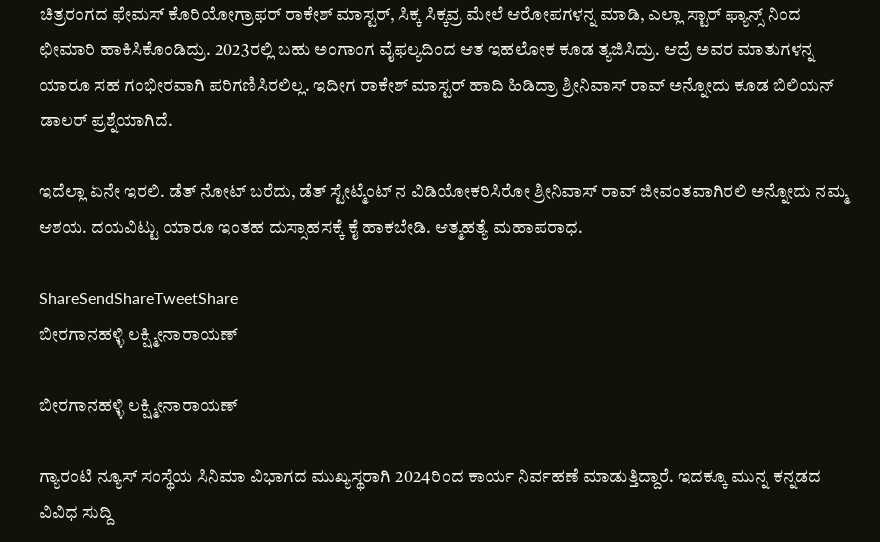ಚಿತ್ರರಂಗದ ಫೇಮಸ್ ಕೊರಿಯೋಗ್ರಾಫರ್ ರಾಕೇಶ್ ಮಾಸ್ಟರ್, ಸಿಕ್ಕ ಸಿಕ್ಕವ್ರ ಮೇಲೆ ಆರೋಪಗಳನ್ನ ಮಾಡಿ, ಎಲ್ಲಾ ಸ್ಟಾರ್ ಫ್ಯಾನ್ಸ್ ನಿಂದ ಛೀಮಾರಿ ಹಾಕಿಸಿಕೊಂಡಿದ್ರು. 2023ರಲ್ಲಿ ಬಹು ಅಂಗಾಂಗ ವೈಫಲ್ಯದಿಂದ ಆತ ಇಹಲೋಕ ಕೂಡ ತ್ಯಜಿಸಿದ್ರು. ಆದ್ರೆ ಅವರ ಮಾತುಗಳನ್ನ ಯಾರೂ ಸಹ ಗಂಭೀರವಾಗಿ ಪರಿಗಣಿಸಿರಲಿಲ್ಲ. ಇದೀಗ ರಾಕೇಶ್ ಮಾಸ್ಟರ್ ಹಾದಿ ಹಿಡಿದ್ರಾ ಶ್ರೀನಿವಾಸ್ ರಾವ್ ಅನ್ನೋದು ಕೂಡ ಬಿಲಿಯನ್ ಡಾಲರ್ ಪ್ರಶ್ನೆಯಾಗಿದೆ.

ಇದೆಲ್ಲಾ ಏನೇ ಇರಲಿ. ಡೆತ್ ನೋಟ್ ಬರೆದು, ಡೆತ್ ಸ್ಟೇಟ್ಮೆಂಟ್ ನ ವಿಡಿಯೋಕರಿಸಿರೋ ಶ್ರೀನಿವಾಸ್ ರಾವ್ ಜೀವಂತವಾಗಿರಲಿ ಅನ್ನೋದು ನಮ್ಮ ಆಶಯ. ದಯವಿಟ್ಟು ಯಾರೂ ಇಂತಹ ದುಸ್ಸಾಹಸಕ್ಕೆ ಕೈ ಹಾಕಬೇಡಿ. ಆತ್ಮಹತ್ಯೆ ಮಹಾಪರಾಧ.

ShareSendShareTweetShare
ಬೀರಗಾನಹಳ್ಳಿ ಲಕ್ಷ್ಮೀನಾರಾಯಣ್

ಬೀರಗಾನಹಳ್ಳಿ ಲಕ್ಷ್ಮೀನಾರಾಯಣ್

ಗ್ಯಾರಂಟಿ ನ್ಯೂಸ್ ಸಂಸ್ಥೆಯ ಸಿನಿಮಾ ವಿಭಾಗದ ಮುಖ್ಯಸ್ಥರಾಗಿ 2024ರಿಂದ ಕಾರ್ಯ ನಿರ್ವಹಣೆ ಮಾಡುತ್ತಿದ್ದಾರೆ. ಇದಕ್ಕೂ ಮುನ್ನ ಕನ್ನಡದ ವಿವಿಧ ಸುದ್ದಿ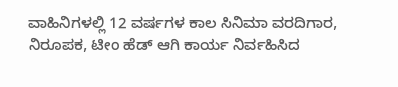ವಾಹಿನಿಗಳಲ್ಲಿ 12 ವರ್ಷಗಳ ಕಾಲ ಸಿನಿಮಾ ವರದಿಗಾರ, ನಿರೂಪಕ, ಟೀಂ ಹೆಡ್ ಆಗಿ ಕಾರ್ಯ ನಿರ್ವಹಿಸಿದ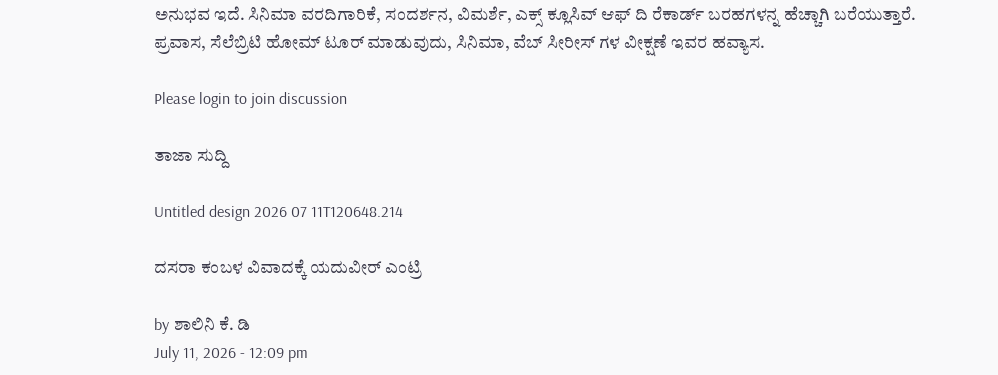ಅನುಭವ ಇದೆ. ಸಿನಿಮಾ ವರದಿಗಾರಿಕೆ, ಸಂದರ್ಶನ, ವಿಮರ್ಶೆ, ಎಕ್ಸ್ ಕ್ಲೂಸಿವ್ ಆಫ್ ದಿ ರೆಕಾರ್ಡ್ ಬರಹಗಳನ್ನ ಹೆಚ್ಚಾಗಿ ಬರೆಯುತ್ತಾರೆ. ಪ್ರವಾಸ, ಸೆಲೆಬ್ರಿಟಿ ಹೋಮ್ ಟೂರ್ ಮಾಡುವುದು, ಸಿನಿಮಾ, ವೆಬ್ ಸೀರೀಸ್ ಗಳ ವೀಕ್ಷಣೆ ಇವರ ಹವ್ಯಾಸ.

Please login to join discussion

ತಾಜಾ ಸುದ್ದಿ

Untitled design 2026 07 11T120648.214

ದಸರಾ ಕಂಬಳ ವಿವಾದಕ್ಕೆ ಯದುವೀರ್ ಎಂಟ್ರಿ

by ಶಾಲಿನಿ ಕೆ. ಡಿ
July 11, 2026 - 12:09 pm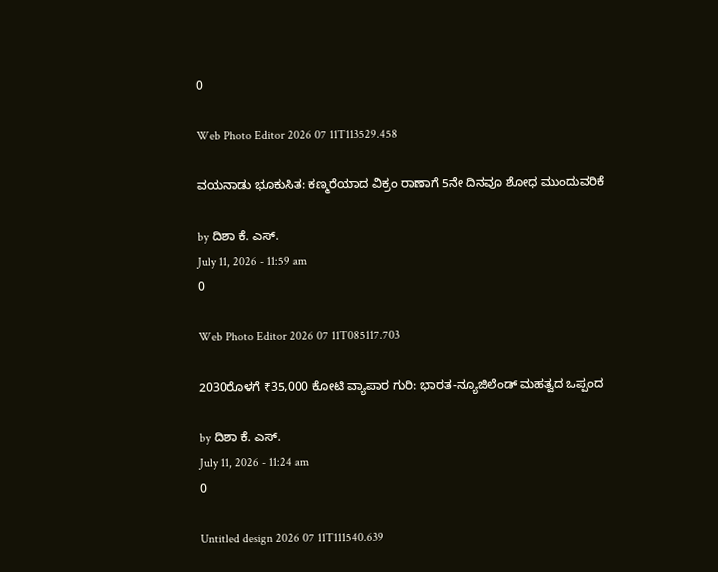0

Web Photo Editor 2026 07 11T113529.458

ವಯನಾಡು ಭೂಕುಸಿತ: ಕಣ್ಮರೆಯಾದ ವಿಕ್ರಂ ರಾಣಾಗೆ 5ನೇ ದಿನವೂ ಶೋಧ ಮುಂದುವರಿಕೆ

by ದಿಶಾ ಕೆ. ಎಸ್.
July 11, 2026 - 11:59 am
0

Web Photo Editor 2026 07 11T085117.703

2030ರೊಳಗೆ ₹35,000 ಕೋಟಿ ವ್ಯಾಪಾರ ಗುರಿ: ಭಾರತ-ನ್ಯೂಜಿಲೆಂಡ್ ಮಹತ್ವದ ಒಪ್ಪಂದ

by ದಿಶಾ ಕೆ. ಎಸ್.
July 11, 2026 - 11:24 am
0

Untitled design 2026 07 11T111540.639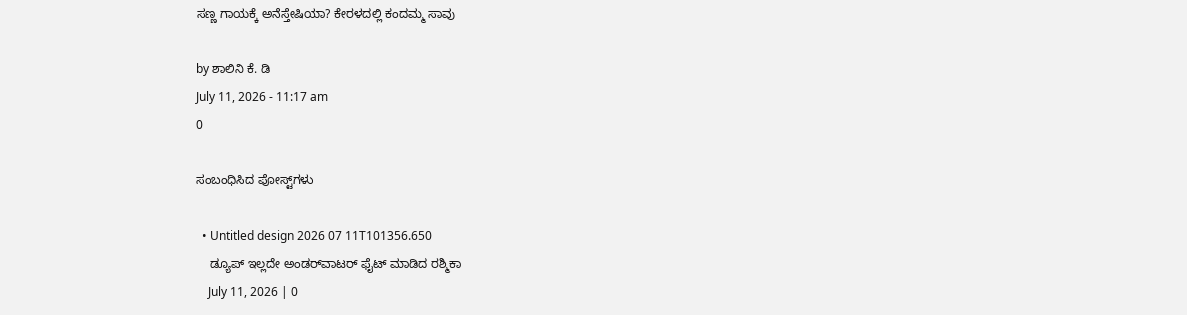ಸಣ್ಣ ಗಾಯಕ್ಕೆ ಅನೆಸ್ತೇಷಿಯಾ? ಕೇರಳದಲ್ಲಿ ಕಂದಮ್ಮ ಸಾವು

by ಶಾಲಿನಿ ಕೆ. ಡಿ
July 11, 2026 - 11:17 am
0

ಸಂಬಂಧಿಸಿದ ಪೋಸ್ಟ್‌ಗಳು

  • Untitled design 2026 07 11T101356.650
    ಡ್ಯೂಪ್ ಇಲ್ಲದೇ ಅಂಡರ್‌ವಾಟರ್ ಫೈಟ್ ಮಾಡಿದ ರಶ್ಮಿಕಾ
    July 11, 2026 | 0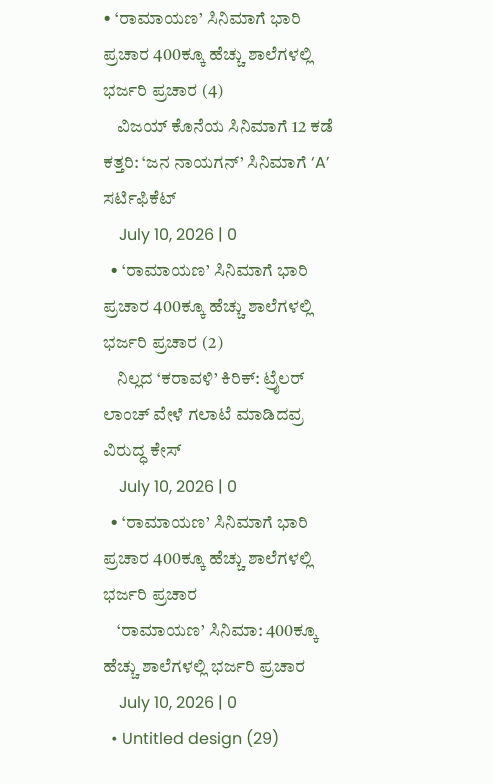• ‘ರಾಮಾಯಣ’ ಸಿನಿಮಾಗೆ ಭಾರಿ ಪ್ರಚಾರ 400ಕ್ಕೂ ಹೆಚ್ಚು ಶಾಲೆಗಳಲ್ಲಿ ಭರ್ಜರಿ ಪ್ರಚಾರ (4)
    ವಿಜಯ್ ಕೊನೆಯ ಸಿನಿಮಾಗೆ 12 ಕಡೆ ಕತ್ತರಿ: ‘ಜನ ನಾಯಗನ್’ ಸಿನಿಮಾಗೆ ‘A’ ಸರ್ಟಿಫಿಕೆಟ್
    July 10, 2026 | 0
  • ‘ರಾಮಾಯಣ’ ಸಿನಿಮಾಗೆ ಭಾರಿ ಪ್ರಚಾರ 400ಕ್ಕೂ ಹೆಚ್ಚು ಶಾಲೆಗಳಲ್ಲಿ ಭರ್ಜರಿ ಪ್ರಚಾರ (2)
    ನಿಲ್ಲದ ‘ಕರಾವಳಿ’ ಕಿರಿಕ್: ಟ್ರೈಲರ್ ಲಾಂಚ್ ವೇಳೆ ಗಲಾಟೆ ಮಾಡಿದವ್ರ ವಿರುದ್ಧ ಕೇಸ್
    July 10, 2026 | 0
  • ‘ರಾಮಾಯಣ’ ಸಿನಿಮಾಗೆ ಭಾರಿ ಪ್ರಚಾರ 400ಕ್ಕೂ ಹೆಚ್ಚು ಶಾಲೆಗಳಲ್ಲಿ ಭರ್ಜರಿ ಪ್ರಚಾರ
    ‘ರಾಮಾಯಣ’ ಸಿನಿಮಾ: 400ಕ್ಕೂ ಹೆಚ್ಚು ಶಾಲೆಗಳಲ್ಲಿ ಭರ್ಜರಿ ಪ್ರಚಾರ
    July 10, 2026 | 0
  • Untitled design (29)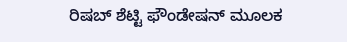ರಿಷಬ್ ಶೆಟ್ಟಿ ಫೌಂಡೇಷನ್ ಮೂಲಕ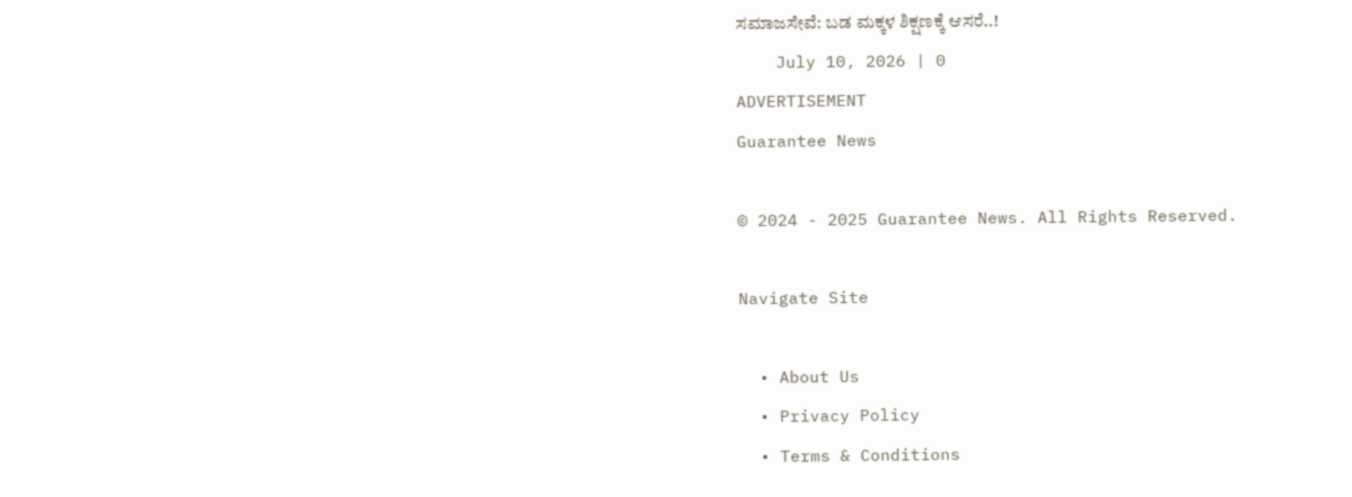ಸಮಾಜಸೇವೆ: ಬಡ ಮಕ್ಕಳ ಶಿಕ್ಷಣಕ್ಕೆ ಆಸರೆ..!
    July 10, 2026 | 0
ADVERTISEMENT
Guarantee News

© 2024 - 2025 Guarantee News. All Rights Reserved.

Navigate Site

  • About Us
  • Privacy Policy
  • Terms & Conditions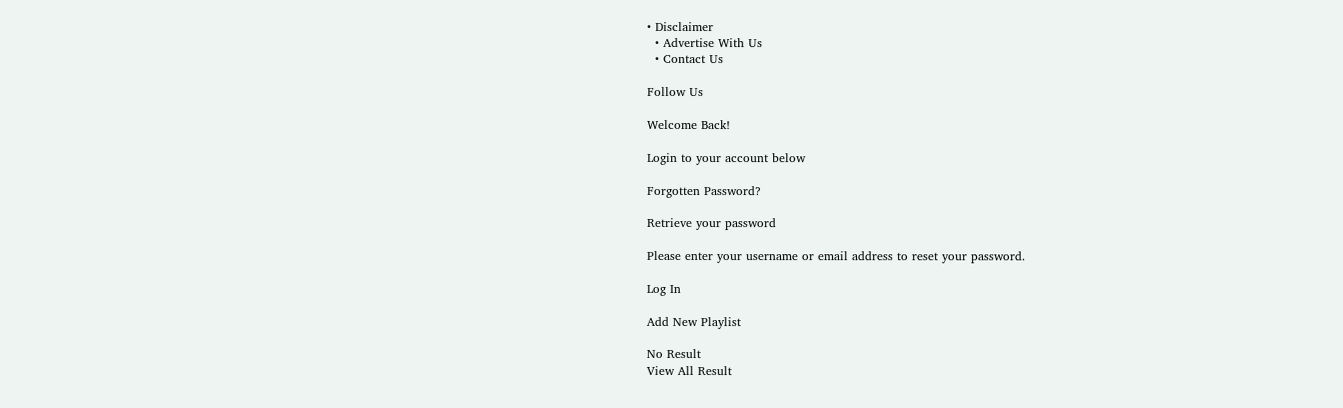• Disclaimer
  • Advertise With Us
  • Contact Us

Follow Us

Welcome Back!

Login to your account below

Forgotten Password?

Retrieve your password

Please enter your username or email address to reset your password.

Log In

Add New Playlist

No Result
View All Result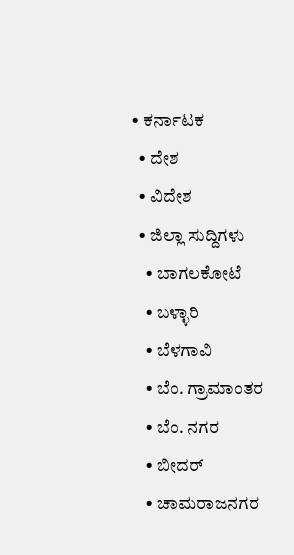• ಕರ್ನಾಟಕ
  • ದೇಶ
  • ವಿದೇಶ
  • ಜಿಲ್ಲಾ ಸುದ್ದಿಗಳು
    • ಬಾಗಲಕೋಟೆ
    • ಬಳ್ಳಾರಿ
    • ಬೆಳಗಾವಿ
    • ಬೆಂ. ಗ್ರಾಮಾಂತರ
    • ಬೆಂ. ನಗರ
    • ಬೀದರ್
    • ಚಾಮರಾಜನಗರ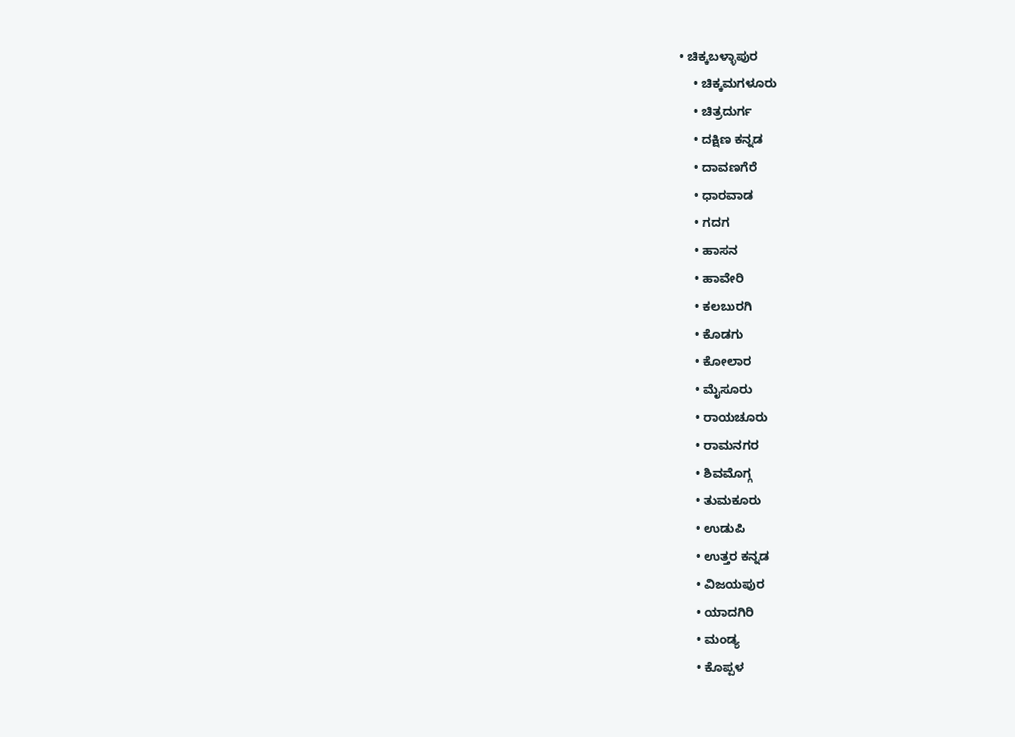• ಚಿಕ್ಕಬಳ್ಳಾಪುರ
    • ಚಿಕ್ಕಮಗಳೂರು
    • ಚಿತ್ರದುರ್ಗ
    • ದಕ್ಷಿಣ ಕನ್ನಡ
    • ದಾವಣಗೆರೆ
    • ಧಾರವಾಡ
    • ಗದಗ
    • ಹಾಸನ
    • ಹಾವೇರಿ
    • ಕಲಬುರಗಿ
    • ಕೊಡಗು
    • ಕೋಲಾರ
    • ಮೈಸೂರು
    • ರಾಯಚೂರು
    • ರಾಮನಗರ
    • ಶಿವಮೊಗ್ಗ
    • ತುಮಕೂರು
    • ಉಡುಪಿ
    • ಉತ್ತರ ಕನ್ನಡ
    • ವಿಜಯಪುರ
    • ಯಾದಗಿರಿ
    • ಮಂಡ್ಯ
    • ಕೊಪ್ಪಳ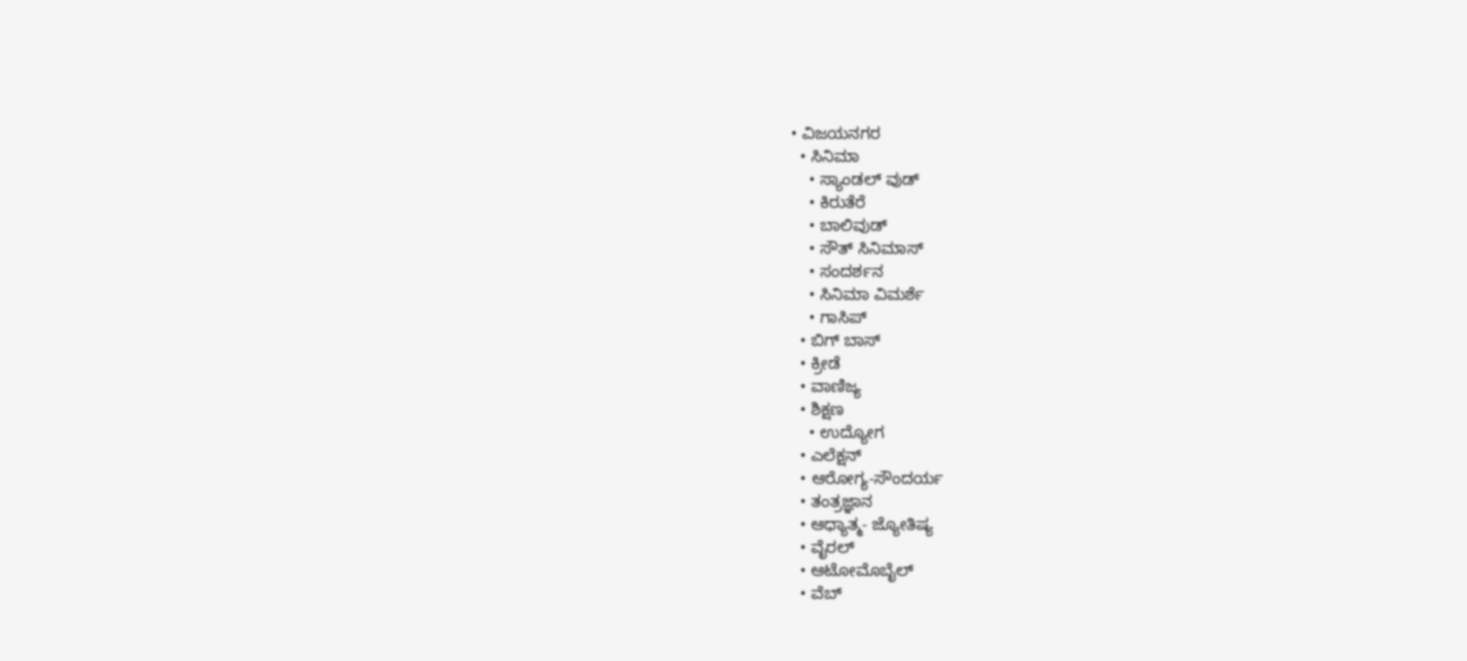• ವಿಜಯನಗರ
  • ಸಿನಿಮಾ
    • ಸ್ಯಾಂಡಲ್ ವುಡ್
    • ಕಿರುತೆರೆ
    • ಬಾಲಿವುಡ್
    • ಸೌತ್ ಸಿನಿಮಾಸ್
    • ಸಂದರ್ಶನ
    • ಸಿನಿಮಾ ವಿಮರ್ಶೆ
    • ಗಾಸಿಪ್
  • ಬಿಗ್ ಬಾಸ್
  • ಕ್ರೀಡೆ
  • ವಾಣಿಜ್ಯ
  • ಶಿಕ್ಷಣ
    • ಉದ್ಯೋಗ
  • ಎಲೆಕ್ಷನ್
  • ಆರೋಗ್ಯ-ಸೌಂದರ್ಯ
  • ತಂತ್ರಜ್ಞಾನ
  • ಆಧ್ಯಾತ್ಮ- ಜ್ಯೋತಿಷ್ಯ
  • ವೈರಲ್
  • ಆಟೋಮೊಬೈಲ್
  • ವೆಬ್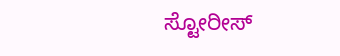ಸ್ಟೋರೀಸ್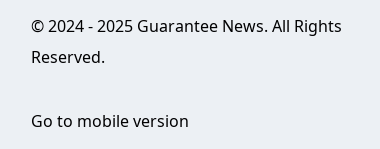© 2024 - 2025 Guarantee News. All Rights Reserved.

Go to mobile version